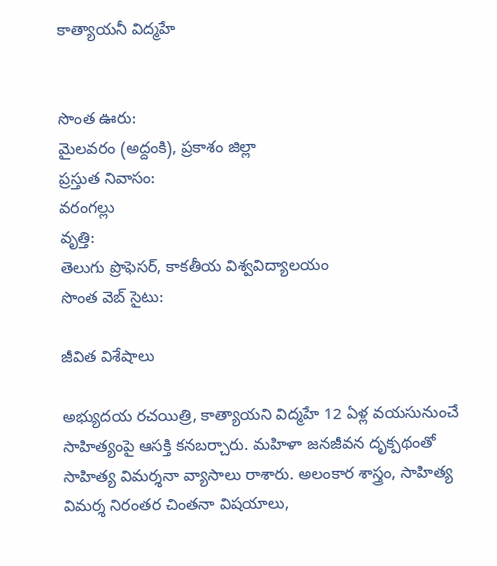కాత్యాయనీ విద్మహే


సొంత ఊరు:
మైలవరం (అద్దంకి), ప్రకాశం జిల్లా
ప్రస్తుత నివాసం:
వరంగల్లు
వృత్తి:
తెలుగు ప్రొఫెసర్‌, కాకతీయ విశ్వవిద్యాలయం
సొంత వెబ్ సైటు:

జీవిత విశేషాలు

అభ్యుదయ రచయిత్రి, కాత్యాయని విద్మహే 12 ఏళ్ల వయసునుంచే సాహిత్యంపై ఆసక్తి కనబర్చారు. మహిళా జనజీవన దృక్పథంతో సాహిత్య విమర్శనా వ్యాసాలు రాశారు. అలంకార శాస్త్రం, సాహిత్య విమర్శ నిరంతర చింతనా విషయాలు,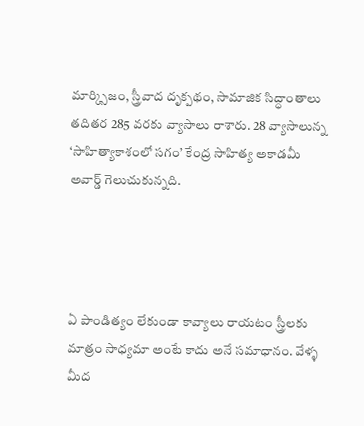మార్క్సిజం, స్త్రీవాద దృక్పథం, సామాజిక సిద్ధాంతాలు తదితర 285 వరకు వ్యాసాలు రాశారు. 28 వ్యాసాలున్న ‘సాహిత్యాకాశంలో సగం’ కేంద్ర సాహిత్య అకాడమీ అవార్డ్ గెలుచుకున్నది.




ఏ పాండిత్యం లేకుండా కావ్యాలు రాయటం స్త్రీలకు మాత్రం సాధ్యమా అంటే కాదు అనే సమాధానం. వేళ్ళ మీద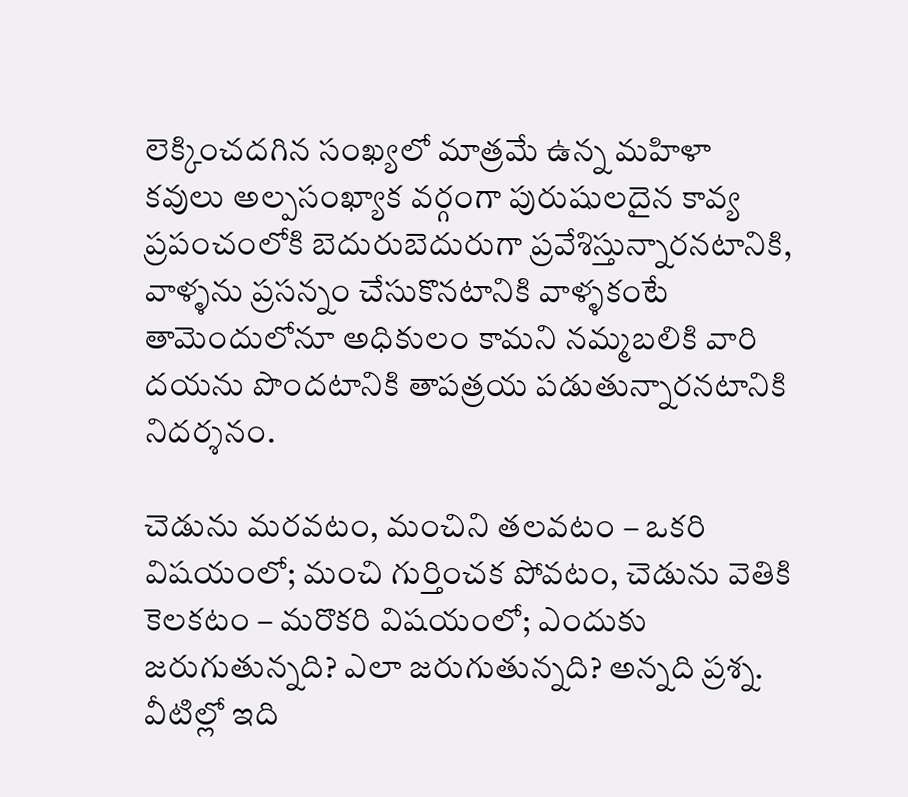లెక్కించదగిన సంఖ్యలో మాత్రమే ఉన్న మహిళా కవులు అల్పసంఖ్యాక వర్గంగా పురుషులదైన కావ్య ప్రపంచంలోకి బెదురుబెదురుగా ప్రవేశిస్తున్నారనటానికి, వాళ్ళను ప్రసన్నం చేసుకొనటానికి వాళ్ళకంటే తామెందులోనూ అధికులం కామని నమ్మబలికి వారి దయను పొందటానికి తాపత్రయ పడుతున్నారనటానికి నిదర్శనం.

చెడును మరవటం, మంచిని తలవటం – ఒకరి విషయంలో; మంచి గుర్తించక పోవటం, చెడును వెతికి కెలకటం – మరొకరి విషయంలో; ఎందుకు జరుగుతున్నది? ఎలా జరుగుతున్నది? అన్నది ప్రశ్న. వీటిల్లో ఇది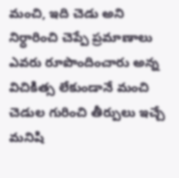మంచి, ఇది చెడు అని నిర్ధారించి చెప్పే ప్రమాణాలు ఎవరు రూపొందించారు అన్న విచికిత్స లేకుండానే మంచి చెడుల గురించి తీర్పులు ఇచ్చే మనిషి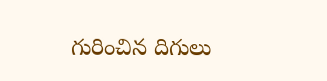గురించిన దిగులు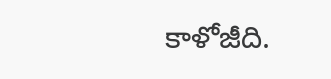కాళోజీది.